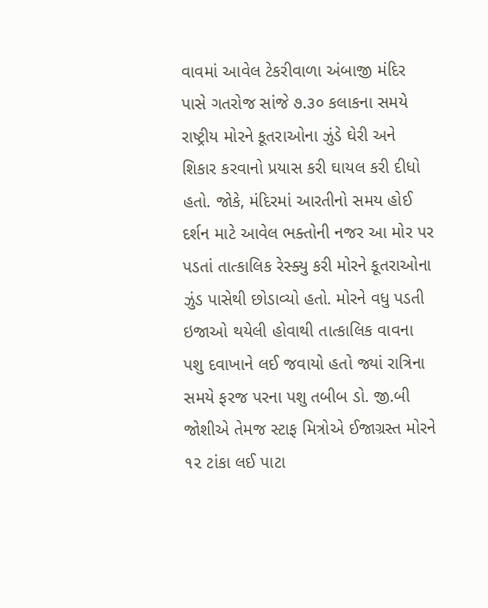વાવમાં આવેલ ટેકરીવાળા અંબાજી મંદિર પાસે ગતરોજ સાંજે ૭.૩૦ કલાકના સમયે રાષ્ટ્રીય મોરને કૂતરાઓના ઝુંડે ઘેરી અને શિકાર કરવાનો પ્રયાસ કરી ઘાયલ કરી દીધો હતો. જોકે, મંદિરમાં આરતીનો સમય હોઈ દર્શન માટે આવેલ ભક્તોની નજર આ મોર પર પડતાં તાત્કાલિક રેસ્ક્યુ કરી મોરને કૂતરાઓના ઝુંડ પાસેથી છોડાવ્યો હતો. મોરને વધુ પડતી ઇજાઓ થયેલી હોવાથી તાત્કાલિક વાવના પશુ દવાખાને લઈ જવાયો હતો જ્યાં રાત્રિના સમયે ફરજ પરના પશુ તબીબ ડો. જી.બી જોશીએ તેમજ સ્ટાફ મિત્રોએ ઈજાગ્રસ્ત મોરને ૧૨ ટાંકા લઈ પાટા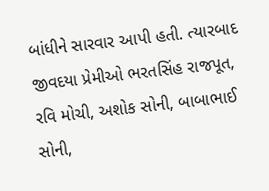બાંધીને સારવાર આપી હતી. ત્યારબાદ જીવદયા પ્રેમીઓ ભરતસિંહ રાજપૂત, રવિ મોચી, અશોક સોની, બાબાભાઈ સોની,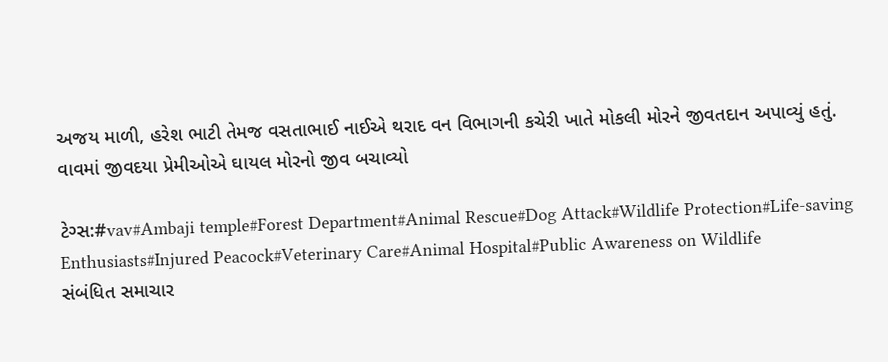અજય માળી, હરેશ ભાટી તેમજ વસતાભાઈ નાઈએ થરાદ વન વિભાગની કચેરી ખાતે મોકલી મોરને જીવતદાન અપાવ્યું હતું.
વાવમાં જીવદયા પ્રેમીઓએ ઘાયલ મોરનો જીવ બચાવ્યો

ટેગ્સ:#vav#Ambaji temple#Forest Department#Animal Rescue#Dog Attack#Wildlife Protection#Life-saving Enthusiasts#Injured Peacock#Veterinary Care#Animal Hospital#Public Awareness on Wildlife
સંબંધિત સમાચાર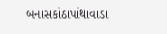બનાસકાંઠાપાંથાવાડા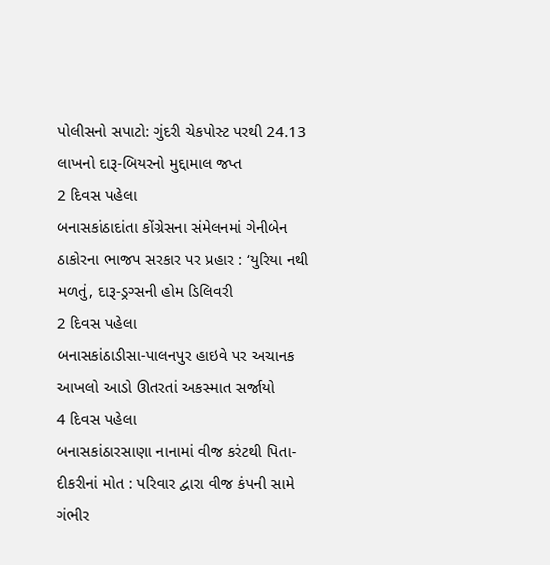પોલીસનો સપાટો: ગુંદરી ચેકપોસ્ટ પરથી 24.13 લાખનો દારૂ-બિયરનો મુદ્દામાલ જપ્ત
2 દિવસ પહેલા
બનાસકાંઠાદાંતા કોંગ્રેસના સંમેલનમાં ગેનીબેન ઠાકોરના ભાજપ સરકાર પર પ્રહાર : ‘યુરિયા નથી મળતું, દારૂ-ડ્રગ્સની હોમ ડિલિવરી
2 દિવસ પહેલા
બનાસકાંઠાડીસા-પાલનપુર હાઇવે પર અચાનક આખલો આડો ઊતરતાં અકસ્માત સર્જાયો
4 દિવસ પહેલા
બનાસકાંઠારસાણા નાનામાં વીજ કરંટથી પિતા-દીકરીનાં મોત : પરિવાર દ્વારા વીજ કંપની સામે ગંભીર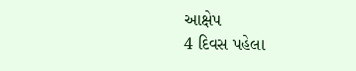આક્ષેપ
4 દિવસ પહેલા